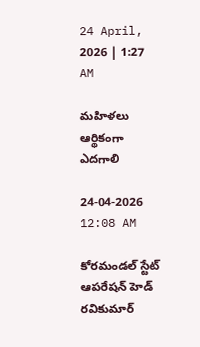24 April, 2026 | 1:27 AM

మహిళలు ఆర్థికంగా ఎదగాలి

24-04-2026 12:08 AM

కోరమండల్ స్టేట్ ఆపరేషన్ హెడ్ రవికుమార్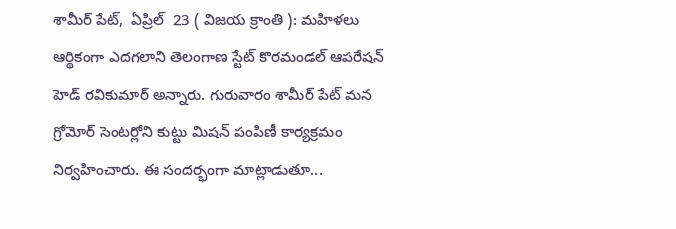శామీర్ పేట్,  ఏప్రిల్  23 ( విజయ క్రాంతి ): మహిళలు ఆర్థికంగా ఎదగలాని తెలంగాణ స్టేట్ కొరమండల్ ఆపరేషన్ హెడ్ రవికుమార్ అన్నారు. గురువారం శామీర్ పేట్ మన గ్రోమోర్ సెంటర్లోని కుట్టు మిషన్ పంపిణీ కార్యక్రమం నిర్వహించారు. ఈ సందర్భంగా మాట్లాడుతూ...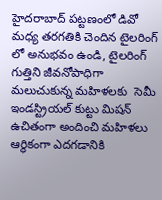హైదరాబాద్ పట్టణంలో డివో మధ్య తరగతికి చెందిన టైలరింగ్ లో అనుభవం ఉండి, టైలరింగ్ గుత్తిని జీవనోపాధిగా మలుచుకున్న మహిళలకు  సెమీ ఇండస్ట్రియల్ కుట్టు మిషన్ ఉచితంగా అందించి మహిళలు ఆర్థికంగా ఎదగడానికి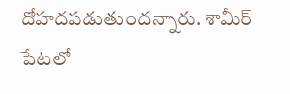దోహదపడుతుందన్నారు. శామీర్ పేటలో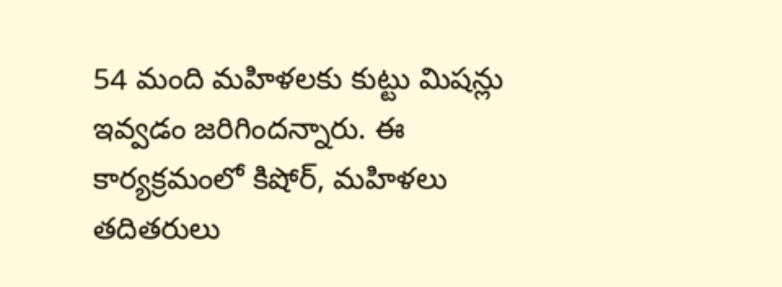54 మంది మహిళలకు కుట్టు మిషన్లు ఇవ్వడం జరిగిందన్నారు. ఈ కార్యక్రమంలో కిషోర్, మహిళలు తదితరులు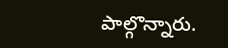పాల్గొన్నారు.